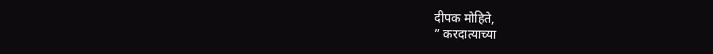दीपक मोहिते,
” करदात्याच्या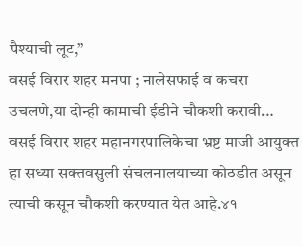पैश्याची लूट,”
वसई विरार शहर मनपा ; नालेसफाई व कचरा उचलणे,या दोन्ही कामाची ईडीने चौकशी करावी…
वसई विरार शहर महानगरपालिकेचा भ्रष्ट माजी आयुक्त हा सध्या सक्तवसुली संचलनालयाच्या कोठडीत असून त्याची कसून चौकशी करण्यात येत आहे.४१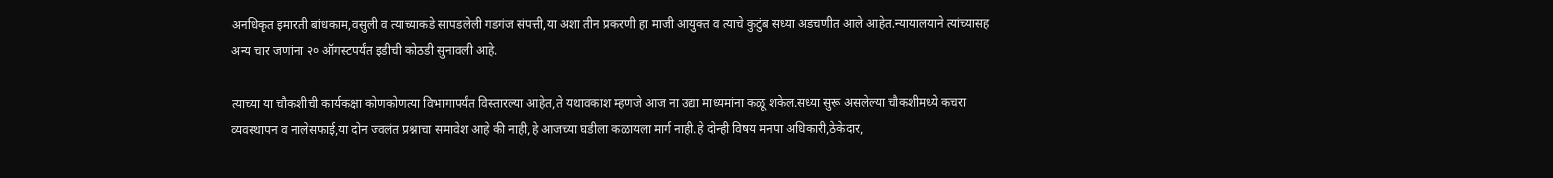अनधिकृत इमारती बांधकाम,वसुली व त्याच्याकडे सापडलेली गडगंज संपत्ती,या अशा तीन प्रकरणी हा माजी आयुक्त व त्याचे कुटुंब सध्या अडचणीत आले आहेत.न्यायालयाने त्यांच्यासह अन्य चार जणांना २० ऑगस्टपर्यंत इडीची कोठडी सुनावली आहे.

त्याच्या या चौकशीची कार्यकक्षा कोणकोणत्या विभागापर्यंत विस्तारल्या आहेत,ते यथावकाश म्हणजे आज ना उद्या माध्यमांना कळू शकेल.सध्या सुरू असलेल्या चौकशीमध्ये कचरा व्यवस्थापन व नालेसफाई,या दोन ज्वलंत प्रश्नाचा समावेश आहे की नाही,हे आजच्या घडीला कळायला मार्ग नाही.हे दोन्ही विषय मनपा अधिकारी,ठेकेदार,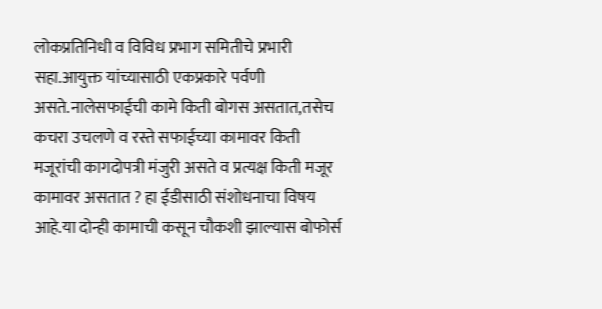लोकप्रतिनिधी व विविध प्रभाग समितीचे प्रभारी सहा.आयुक्त यांच्यासाठी एकप्रकारे पर्वणी असते.नालेसफाईची कामे किती बोगस असतात,तसेच कचरा उचलणे व रस्ते सफाईच्या कामावर किती मजूरांची कागदोपत्री मंजुरी असते व प्रत्यक्ष किती मजूर कामावर असतात ? हा ईडीसाठी संशोधनाचा विषय आहे.या दोन्ही कामाची कसून चौकशी झाल्यास बोफोर्स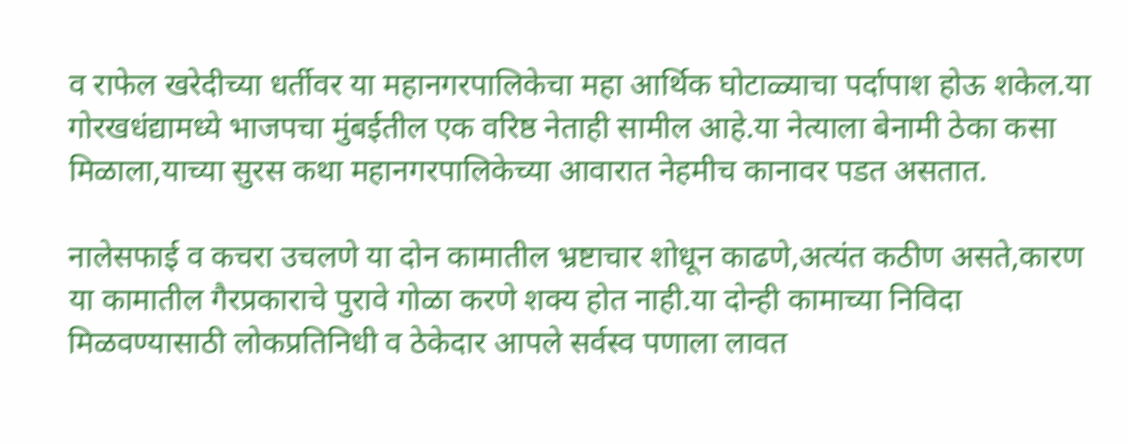व राफेल खरेदीच्या धर्तीवर या महानगरपालिकेचा महा आर्थिक घोटाळ्याचा पर्दापाश होऊ शकेल.या गोरखधंद्यामध्ये भाजपचा मुंबईतील एक वरिष्ठ नेताही सामील आहे.या नेत्याला बेनामी ठेका कसा मिळाला,याच्या सुरस कथा महानगरपालिकेच्या आवारात नेहमीच कानावर पडत असतात.

नालेसफाई व कचरा उचलणे या दोन कामातील भ्रष्टाचार शोधून काढणे,अत्यंत कठीण असते,कारण या कामातील गैरप्रकाराचे पुरावे गोळा करणे शक्य होत नाही.या दोन्ही कामाच्या निविदा मिळवण्यासाठी लोकप्रतिनिधी व ठेकेदार आपले सर्वस्व पणाला लावत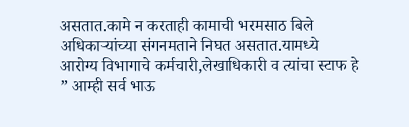असतात.कामे न करताही कामाची भरमसाठ बिले अधिकाऱ्यांच्या संगनमताने निघत असतात.यामध्ये आरोग्य विभागाचे कर्मचारी,लेखाधिकारी व त्यांचा स्टाफ हे ” आम्ही सर्व भाऊ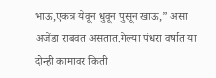भाऊ,एकत्र येवून धुवून पुसून खाऊ,” असा अजेंडा राबवत असतात.गेल्या पंधरा वर्षात या दोन्ही कामावर किती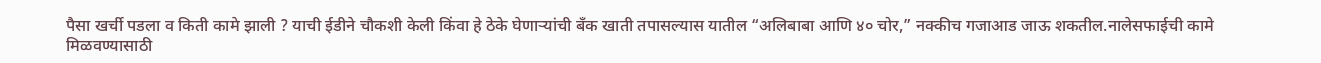पैसा खर्ची पडला व किती कामे झाली ? याची ईडीने चौकशी केली किंवा हे ठेके घेणाऱ्यांची बँक खाती तपासल्यास यातील “अलिबाबा आणि ४० चोर,” नक्कीच गजाआड जाऊ शकतील.नालेसफाईची कामे मिळवण्यासाठी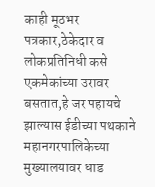काही मूठभर पत्रकार,ठेकेदार व लोकप्रतिनिधी कसे एकमेकांच्या उरावर बसतात,हे जर पहायचे झाल्यास ईडीच्या पथकाने महानगरपालिकेच्या मुख्यालयावर धाड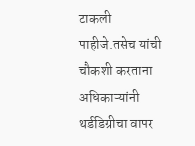टाकली पाहीजे.तसेच यांची चौकशी करताना अधिकाऱ्यांनी थर्डडिग्रीचा वापर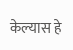केल्यास हे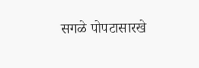सगळे पोपटासारखे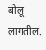बोलू लागतील.